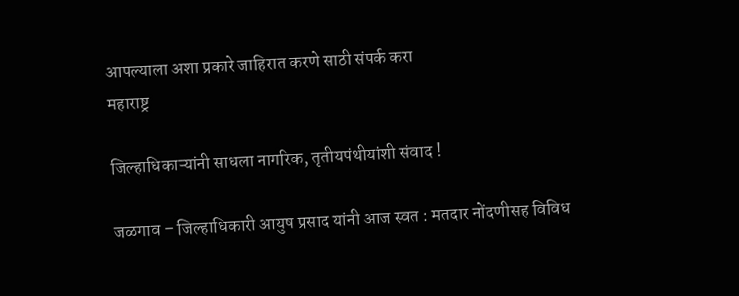आपल्याला अशा प्रकारे जाहिरात करणे साठी संपर्क करा
महाराष्ट्र

जिल्हाधिकाऱ्यांनी साधला नागरिक, तृतीयपंथीयांशी संवाद !

जळगाव – जिल्हाधिकारी आयुष प्रसाद यांनी आज स्वत : मतदार नोंदणीसह विविध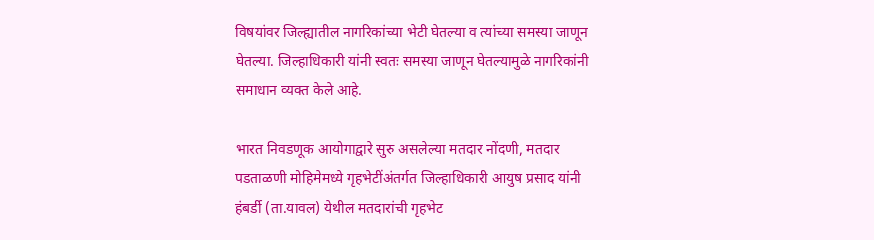विषयांवर जिल्ह्यातील नागरिकांच्या भेटी घेतल्या व त्यांच्या समस्या जाणून घेतल्या. जिल्हाधिकारी यांनी स्वतः समस्या जाणून घेतल्यामुळे नागरिकांनी समाधान व्यक्त केले आहे.

भारत निवडणूक आयोगाद्वारे सुरु असलेल्या मतदार नोंदणी, मतदार पडताळणी मोहिमेमध्ये गृहभेटींअंतर्गत जिल्हाधिकारी आयुष प्रसाद यांनी हंबर्डी (ता.यावल) येथील मतदारांची गृहभेट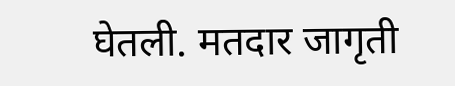घेतली. मतदार जागृती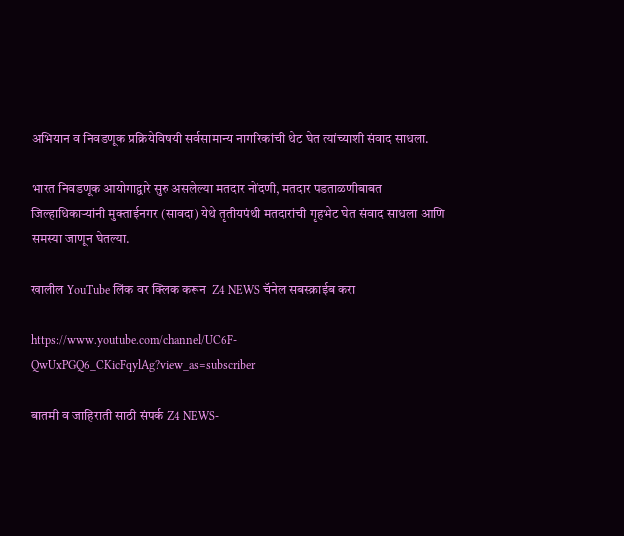अभियान व निवडणूक प्रक्रियेविषयी सर्वसामान्य नागरिकांची थेट घेत त्यांच्याशी संवाद साधला.

भारत निवडणूक आयोगाद्वारे सुरु असलेल्या मतदार नोंदणी, मतदार पडताळणीबाबत जिल्हाधिकाऱ्यांनी मुक्ताईनगर (सावदा) येथे तृतीयपंथी मतदारांची गृहभेट घेत संवाद साधला आणि समस्या जाणून घेतल्या.

खालील YouTube लिंक वर क्लिक करून  Z4 NEWS चॅनेल सबस्क्राईब करा

https://www.youtube.com/channel/UC6F-QwUxPGQ6_CKicFqylAg?view_as=subscriber

बातमी व जाहिराती साठी संपर्क Z4 NEWS-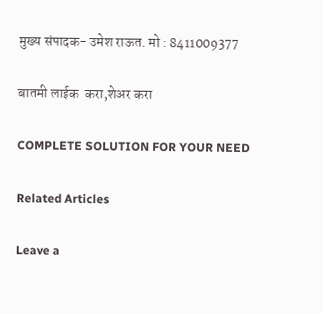मुख्य संपादक- उमेश राऊत. मो : 8411009377

बातमी लाईक  करा,शेअर करा

COMPLETE SOLUTION FOR YOUR NEED

Related Articles

Leave a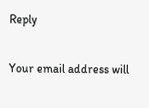Reply

Your email address will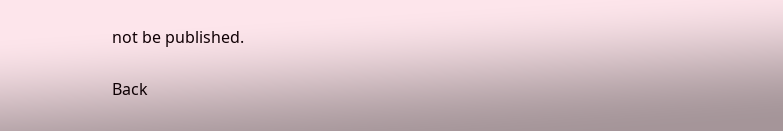not be published.

Back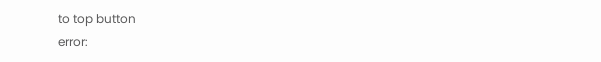to top button
error: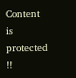Content is protected !!